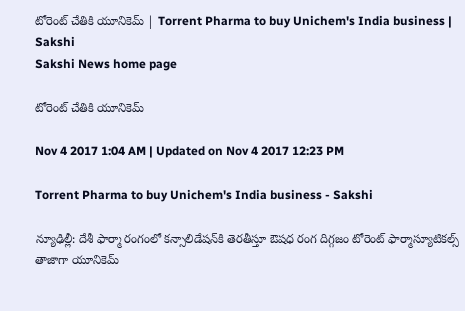టోరెంట్‌ చేతికి యూనికెమ్‌ | Torrent Pharma to buy Unichem's India business | Sakshi
Sakshi News home page

టోరెంట్‌ చేతికి యూనికెమ్‌

Nov 4 2017 1:04 AM | Updated on Nov 4 2017 12:23 PM

Torrent Pharma to buy Unichem's India business - Sakshi

న్యూఢిల్లీ: దేశీ ఫార్మా రంగంలో కన్సాలిడేషన్‌కి తెరతీస్తూ ఔషధ రంగ దిగ్గజం టోరెంట్‌ ఫార్మాస్యూటికల్స్‌ తాజాగా యూనికెమ్‌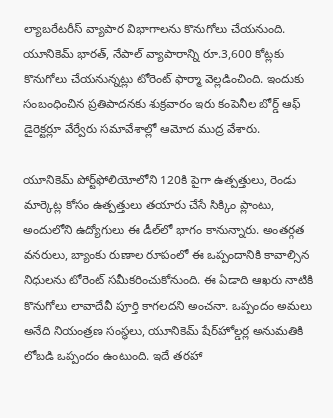ల్యాబరేటరీస్‌ వ్యాపార విభాగాలను కొనుగోలు చేయనుంది. యూనికెమ్‌ భారత్, నేపాల్‌ వ్యాపారాన్ని రూ.3,600 కోట్లకు కొనుగోలు చేయనున్నట్లు టోరెంట్‌ ఫార్మా వెల్లడించింది. ఇందుకు సంబంధించిన ప్రతిపాదనకు శుక్రవారం ఇరు కంపెనీల బోర్డ్‌ ఆఫ్‌ డైరెక్టర్లూ వేర్వేరు సమావేశాల్లో ఆమోద ముద్ర వేశారు.

యూనికెమ్‌ పోర్ట్‌ఫోలియోలోని 120కి పైగా ఉత్పత్తులు, రెండు మార్కెట్ల కోసం ఉత్పత్తులు తయారు చేసే సిక్కిం ప్లాంటు, అందులోని ఉద్యోగులు ఈ డీల్‌లో భాగం కానున్నారు. అంతర్గత వనరులు, బ్యాంకు రుణాల రూపంలో ఈ ఒప్పందానికి కావాల్సిన నిధులను టోరెంట్‌ సమీకరించుకోనుంది. ఈ ఏడాది ఆఖరు నాటికి కొనుగోలు లావాదేవీ పూర్తి కాగలదని అంచనా. ఒప్పందం అమలు అనేది నియంత్రణ సంస్థలు, యూనికెమ్‌ షేర్‌హోల్డర్ల అనుమతికి లోబడి ఒప్పందం ఉంటుంది. ఇదే తరహా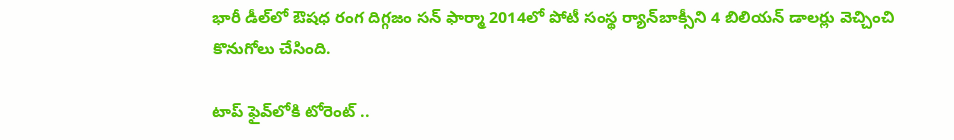భారీ డీల్‌లో ఔషధ రంగ దిగ్గజం సన్‌ ఫార్మా 2014లో పోటీ సంస్థ ర్యాన్‌బాక్సీని 4 బిలియన్‌ డాలర్లు వెచ్చించి కొనుగోలు చేసింది.

టాప్‌ ఫైవ్‌లోకి టోరెంట్‌ ..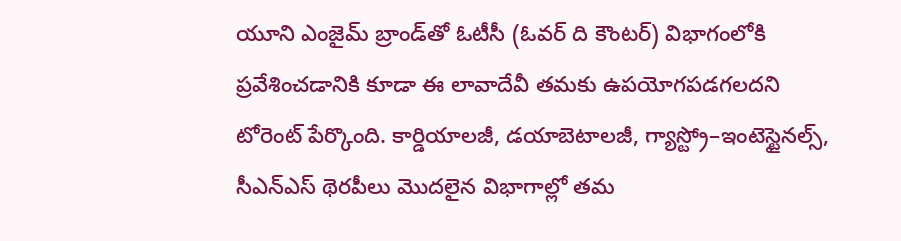యూని ఎంజైమ్‌ బ్రాండ్‌తో ఓటీసీ (ఓవర్‌ ది కౌంటర్‌) విభాగంలోకి ప్రవేశించడానికి కూడా ఈ లావాదేవీ తమకు ఉపయోగపడగలదని టోరెంట్‌ పేర్కొంది. కార్డియాలజీ, డయాబెటాలజీ, గ్యాస్ట్రో–ఇంటెస్టైనల్స్, సీఎన్‌ఎస్‌ థెరపీలు మొదలైన విభాగాల్లో తమ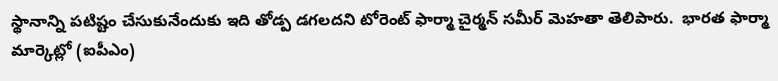స్థానాన్ని పటిష్టం చేసుకునేందుకు ఇది తోడ్ప డగలదని టోరెంట్‌ ఫార్మా చైర్మన్‌ సమీర్‌ మెహతా తెలిపారు.  భారత ఫార్మా మార్కెట్లో (ఐపీఎం)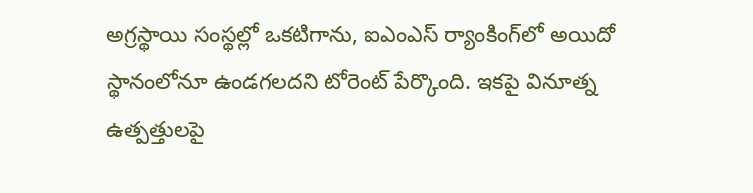అగ్రస్థాయి సంస్థల్లో ఒకటిగాను, ఐఎంఎస్‌ ర్యాంకింగ్‌లో అయిదో స్థానంలోనూ ఉండగలదని టోరెంట్‌ పేర్కొంది. ఇకపై వినూత్న ఉత్పత్తులపై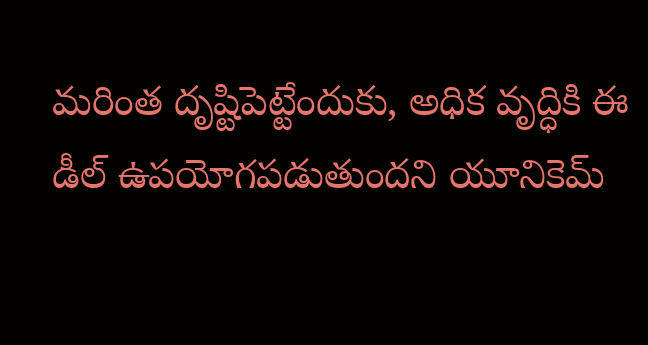మరింత దృష్టిపెట్టేందుకు, అధిక వృద్ధికి ఈ డీల్‌ ఉపయోగపడుతుందని యూనికెమ్‌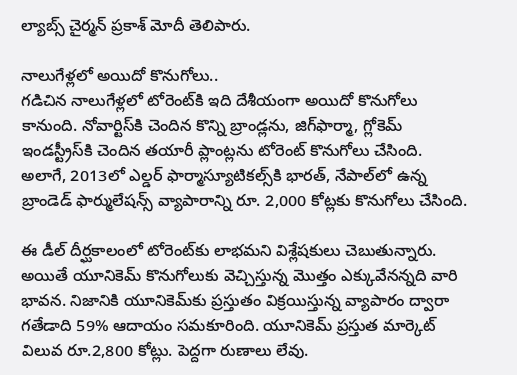ల్యాబ్స్‌ చైర్మన్‌ ప్రకాశ్‌ మోదీ తెలిపారు.

నాలుగేళ్లలో అయిదో కొనుగోలు..
గడిచిన నాలుగేళ్లలో టోరెంట్‌కి ఇది దేశీయంగా అయిదో కొనుగోలు కానుంది. నోవార్టిస్‌కి చెందిన కొన్ని బ్రాండ్లను, జిగ్‌ఫార్మా, గ్లోకెమ్‌ ఇండస్ట్రీస్‌కి చెందిన తయారీ ప్లాంట్లను టోరెంట్‌ కొనుగోలు చేసింది. అలాగే, 2013లో ఎల్డర్‌ ఫార్మాస్యూటికల్స్‌కి భారత్, నేపాల్‌లో ఉన్న బ్రాండెడ్‌ ఫార్ములేషన్స్‌ వ్యాపారాన్ని రూ. 2,000 కోట్లకు కొనుగోలు చేసింది.

ఈ డీల్‌ దీర్ఘకాలంలో టోరెంట్‌కు లాభమని విశ్లేషకులు చెబుతున్నారు. అయితే యూనికెమ్‌ కొనుగోలుకు వెచ్చిస్తున్న మొత్తం ఎక్కువేనన్నది వారి భావన. నిజానికి యూనికెమ్‌కు ప్రస్తుతం విక్రయిస్తున్న వ్యాపారం ద్వారా గతేడాది 59% ఆదాయం సమకూరింది. యూనికెమ్‌ ప్రస్తుత మార్కెట్‌ విలువ రూ.2,800 కోట్లు. పెద్దగా రుణాలు లేవు.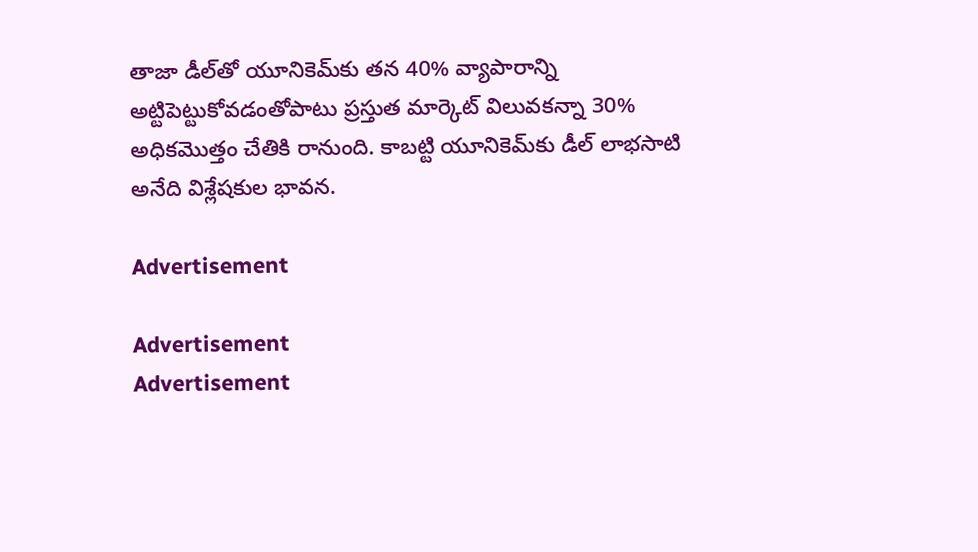తాజా డీల్‌తో యూనికెమ్‌కు తన 40% వ్యాపారాన్ని అట్టిపెట్టుకోవడంతోపాటు ప్రస్తుత మార్కెట్‌ విలువకన్నా 30% అధికమొత్తం చేతికి రానుంది. కాబట్టి యూనికెమ్‌కు డీల్‌ లాభసాటి అనేది విశ్లేషకుల భావన.

Advertisement

Advertisement
Advertisement